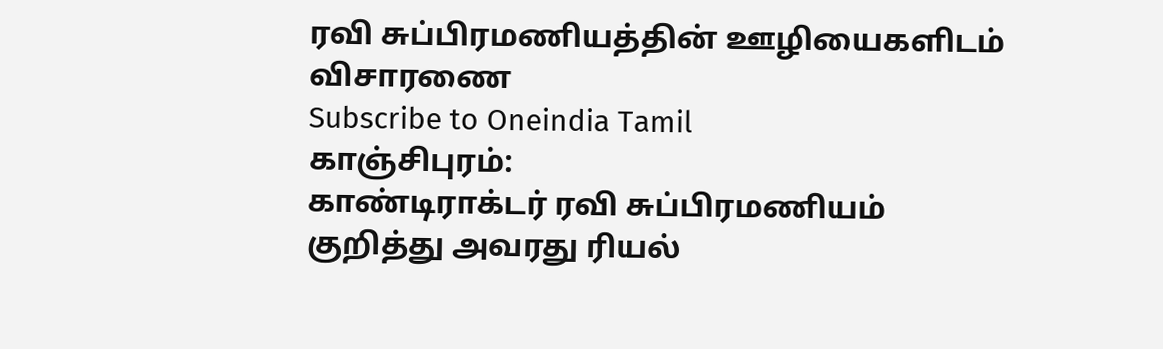ரவி சுப்பிரமணியத்தின் ஊழியைகளிடம் விசாரணை
Subscribe to Oneindia Tamil
காஞ்சிபுரம்:
காண்டிராக்டர் ரவி சுப்பிரமணியம் குறித்து அவரது ரியல்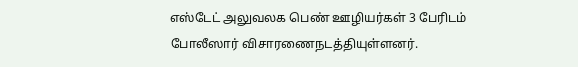எஸ்டேட் அலுவலக பெண் ஊழியர்கள் 3 பேரிடம் போலீஸார் விசாரணைநடத்தியுள்ளனர்.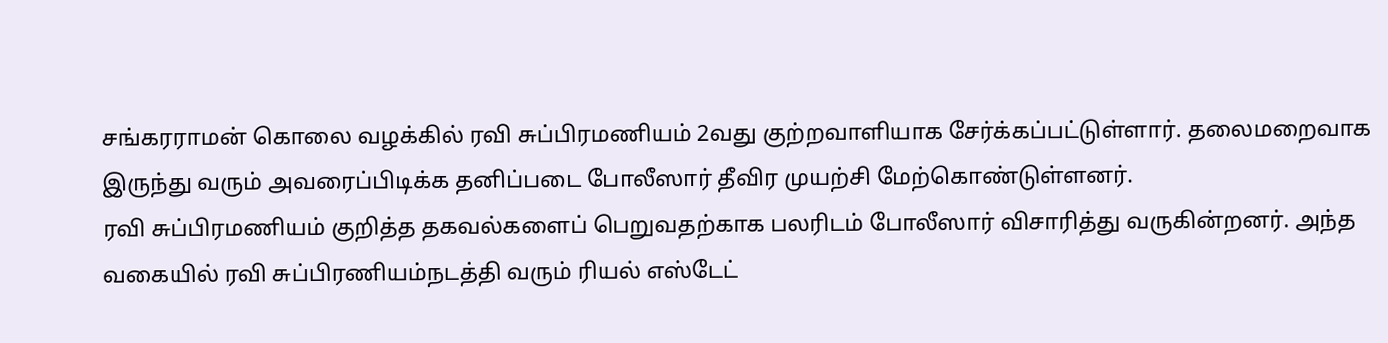சங்கரராமன் கொலை வழக்கில் ரவி சுப்பிரமணியம் 2வது குற்றவாளியாக சேர்க்கப்பட்டுள்ளார். தலைமறைவாக இருந்து வரும் அவரைப்பிடிக்க தனிப்படை போலீஸார் தீவிர முயற்சி மேற்கொண்டுள்ளனர்.
ரவி சுப்பிரமணியம் குறித்த தகவல்களைப் பெறுவதற்காக பலரிடம் போலீஸார் விசாரித்து வருகின்றனர். அந்த வகையில் ரவி சுப்பிரணியம்நடத்தி வரும் ரியல் எஸ்டேட்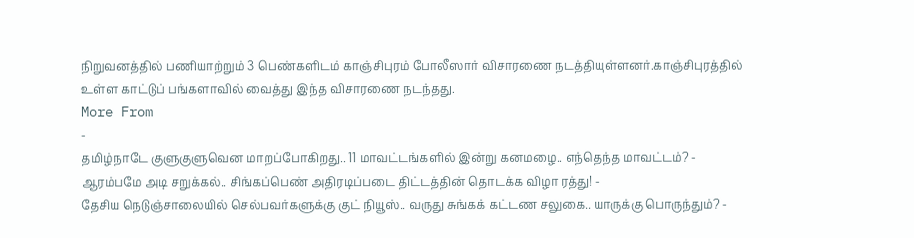நிறுவனத்தில் பணியாற்றும் 3 பெண்களிடம் காஞ்சிபுரம் போலீஸார் விசாரணை நடத்தியுள்ளனர்.காஞ்சிபுரத்தில் உள்ள காட்டுப் பங்களாவில் வைத்து இந்த விசாரணை நடந்தது.
More From
-
தமிழ்நாடே குளுகுளுவென மாறப்போகிறது.. 11 மாவட்டங்களில் இன்று கனமழை.. எந்தெந்த மாவட்டம்? -
ஆரம்பமே அடி சறுக்கல்.. சிங்கப்பெண் அதிரடிப்படை திட்டத்தின் தொடக்க விழா ரத்து! -
தேசிய நெடுஞ்சாலையில் செல்பவர்களுக்கு குட் நியூஸ்.. வருது சுங்கக் கட்டண சலுகை.. யாருக்கு பொருந்தும்? -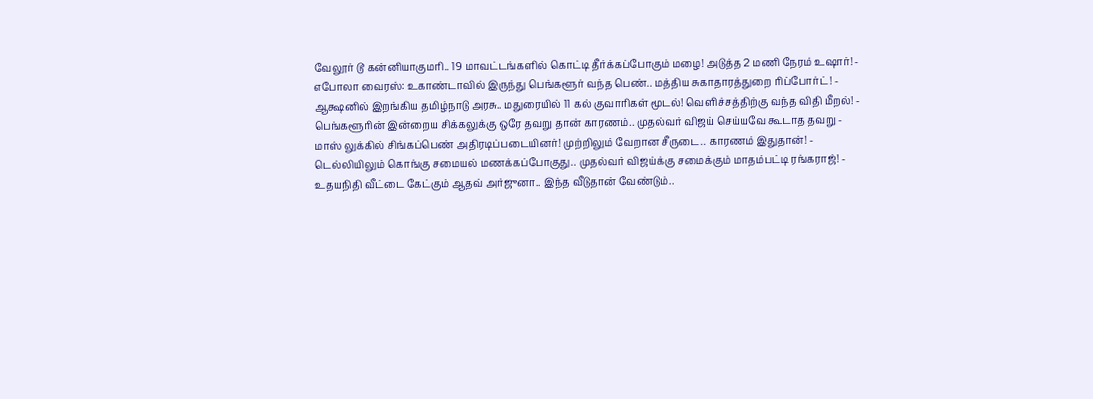வேலூர் டூ கன்னியாகுமரி.. 19 மாவட்டங்களில் கொட்டி தீர்க்கப்போகும் மழை! அடுத்த 2 மணி நேரம் உஷார்! -
எபோலா வைரஸ்: உகாண்டாவில் இருந்து பெங்களூர் வந்த பெண்.. மத்திய சுகாதாரத்துறை ரிப்போர்ட்! -
ஆக்ஷனில் இறங்கிய தமிழ்நாடு அரசு.. மதுரையில் 11 கல் குவாரிகள் மூடல்! வெளிச்சத்திற்கு வந்த விதி மீறல்! -
பெங்களூரின் இன்றைய சிக்கலுக்கு ஒரே தவறு தான் காரணம்.. முதல்வர் விஜய் செய்யவே கூடாத தவறு -
மாஸ் லுக்கில் சிங்கப்பெண் அதிரடிப்படையினர்! முற்றிலும் வேறான சீருடை.. காரணம் இதுதான்! -
டெல்லியிலும் கொங்கு சமையல் மணக்கப்போகுது.. முதல்வர் விஜய்க்கு சமைக்கும் மாதம்பட்டி ரங்கராஜ்! -
உதயநிதி வீட்டை கேட்கும் ஆதவ் அர்ஜுனா.. இந்த வீடுதான் வேண்டும்..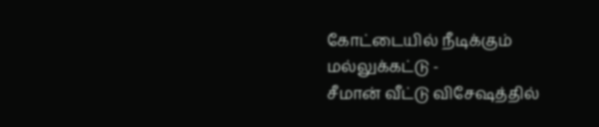கோட்டையில் நீடிக்கும் மல்லுக்கட்டு -
சீமான் வீட்டு விசேஷத்தில்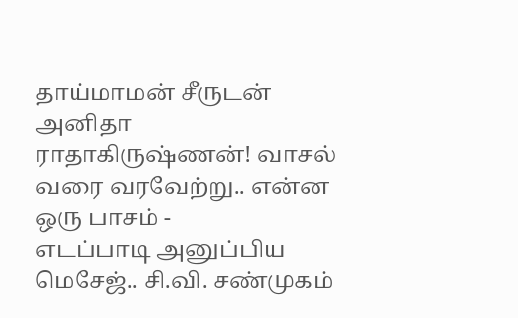தாய்மாமன் சீருடன் அனிதா ராதாகிருஷ்ணன்! வாசல் வரை வரவேற்று.. என்ன ஒரு பாசம் -
எடப்பாடி அனுப்பிய மெசேஜ்.. சி.வி. சண்முகம்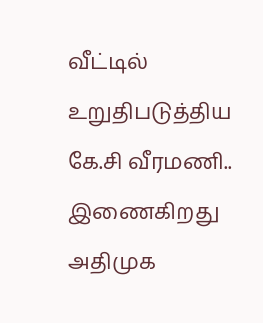வீட்டில் உறுதிபடுத்திய கே.சி வீரமணி.. இணைகிறது அதிமுக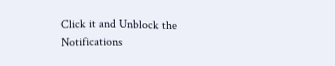Click it and Unblock the Notifications